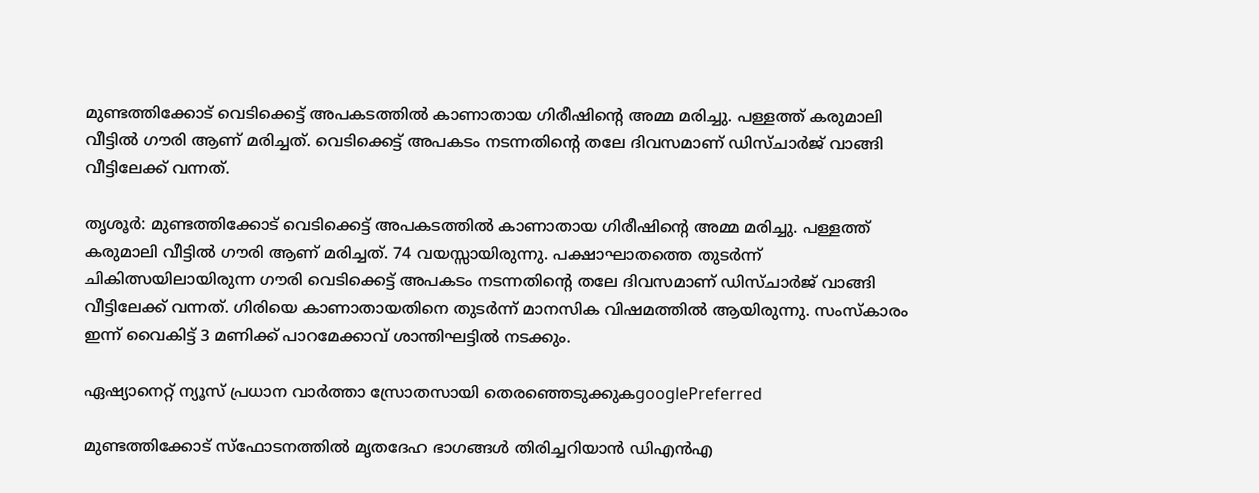മുണ്ടത്തിക്കോട് വെടിക്കെട്ട് അപകടത്തിൽ കാണാതായ ഗിരീഷിൻ്റെ അമ്മ മരിച്ചു. പള്ളത്ത് കരുമാലി വീട്ടിൽ ഗൗരി ആണ് മരിച്ചത്. വെടിക്കെട്ട് അപകടം നടന്നതിന്റെ തലേ ദിവസമാണ് ഡിസ്ചാർജ് വാങ്ങി വീട്ടിലേക്ക് വന്നത്.

തൃശൂർ: മുണ്ടത്തിക്കോട് വെടിക്കെട്ട് അപകടത്തിൽ കാണാതായ ഗിരീഷിൻ്റെ അമ്മ മരിച്ചു. പള്ളത്ത് കരുമാലി വീട്ടിൽ ഗൗരി ആണ് മരിച്ചത്. 74 വയസ്സായിരുന്നു. പക്ഷാഘാതത്തെ തുടർന്ന് ചികിത്സയിലായിരുന്ന ഗൗരി വെടിക്കെട്ട് അപകടം നടന്നതിന്റെ തലേ ദിവസമാണ് ഡിസ്ചാർജ് വാങ്ങി വീട്ടിലേക്ക് വന്നത്. ഗിരിയെ കാണാതായതിനെ തുടർന്ന് മാനസിക വിഷമത്തിൽ ആയിരുന്നു. സംസ്‌കാരം ഇന്ന് വൈകിട്ട് 3 മണിക്ക് പാറമേക്കാവ് ശാന്തിഘട്ടിൽ നടക്കും.

ഏഷ്യാനെറ്റ് ന്യൂസ് പ്രധാന വാർത്താ സ്രോതസായി തെരഞ്ഞെടുക്കുകgooglePreferred

മുണ്ടത്തിക്കോട് സ്ഫോടനത്തിൽ മൃതദേഹ ഭാഗങ്ങള്‍ തിരിച്ചറിയാൻ ഡിഎൻഎ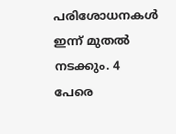പരിശോധനകൾ ഇന്ന് മുതൽ നടക്കും. 4 പേരെ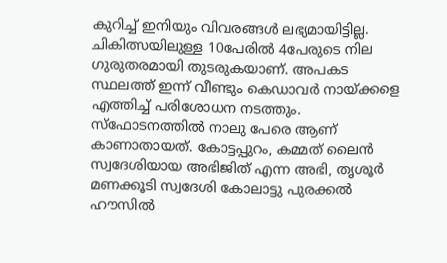കുറിച്ച് ഇനിയും വിവരങ്ങൾ ലഭ്യമായിട്ടില്ല. ചികിത്സയിലുള്ള 10പേരിൽ 4പേരുടെ നില ഗുരുതരമായി തുടരുകയാണ്. അപകട സ്ഥലത്ത് ഇന്ന് വീണ്ടും കെഡാവർ നായ്ക്കളെ എത്തിച്ച് പരിശോധന നടത്തും. സ്ഫോടനത്തിൽ നാലു പേരെ ആണ് കാണാതായത്. കോട്ടപ്പുറം, കമ്മത് ലൈൻ സ്വദേശിയായ അഭിജിത് എന്ന അഭി, തൃശൂർ മണക്കൂടി സ്വദേശി കോലാട്ടു പുരക്കൽ ഹൗസിൽ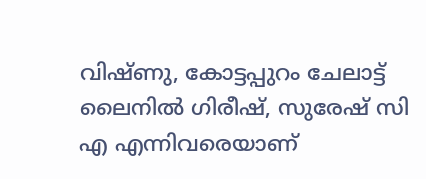വിഷ്ണു, കോട്ടപ്പുറം ചേലാട്ട് ലൈനിൽ ഗിരീഷ്, സുരേഷ് സി എ എന്നിവരെയാണ്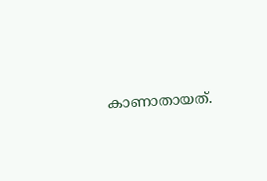കാണാതായത്.